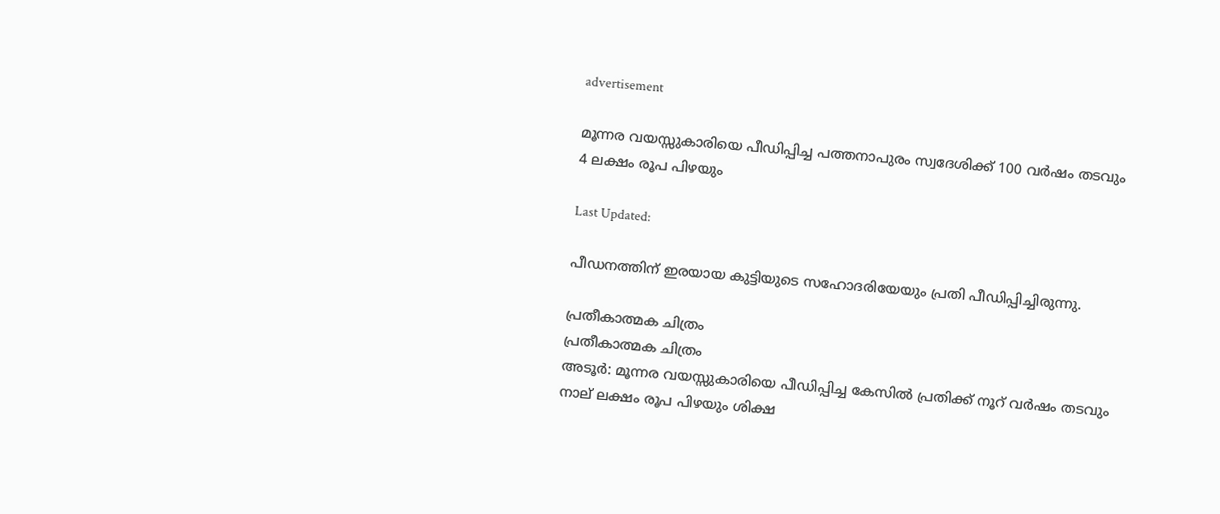advertisement

മൂന്നര വയസ്സുകാരിയെ പീഡിപ്പിച്ച പത്തനാപുരം സ്വദേശിക്ക് 100 വർഷം തടവും 4 ലക്ഷം രൂപ പിഴയും

Last Updated:

പീഡനത്തിന് ഇരയായ കുട്ടിയുടെ സഹോദരിയേയും പ്രതി പീഡിപ്പിച്ചിരുന്നു.

പ്രതീകാത്മക ചിത്രം
പ്രതീകാത്മക ചിത്രം
അടൂർ: മൂന്നര വയസ്സുകാരിയെ പീഡിപ്പിച്ച കേസിൽ പ്രതിക്ക് നൂറ് വർഷം തടവും നാല് ലക്ഷം രൂപ പിഴയും ശിക്ഷ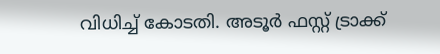വിധിച്ച് കോടതി. അടൂർ ഫസ്റ്റ് ട്രാക്ക്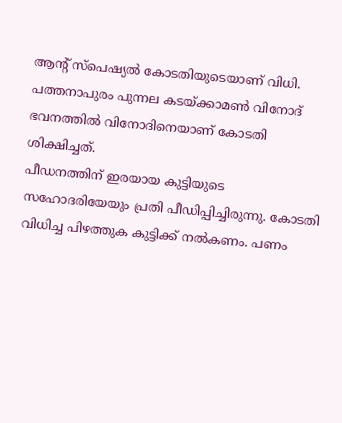ആന്റ് സ്പെഷ്യൽ കോടതിയുടെയാണ് വിധി. പത്തനാപുരം പുന്നല കടയ്ക്കാമൺ വിനോദ് ഭവനത്തിൽ വിനോദിനെയാണ് കോടതി ശിക്ഷിച്ചത്.
പീഡനത്തിന് ഇരയായ കുട്ടിയുടെ സഹോദരിയേയും പ്രതി പീഡിപ്പിച്ചിരുന്നു. കോടതി വിധിച്ച പിഴത്തുക കുട്ടിക്ക് നൽകണം. പണം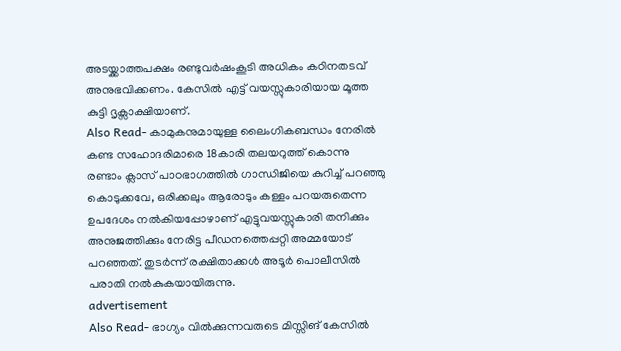അടയ്ക്കാത്തപക്ഷം രണ്ടുവർഷംകൂടി അധികം കഠിനതടവ് അനുഭവിക്കണം. കേസിൽ എട്ട് വയസ്സുകാരിയായ മൂത്ത കുട്ടി ദൃക്സാക്ഷിയാണ്.
Also Read- കാമുകനുമായുള്ള ലൈംഗികബന്ധം നേരിൽ കണ്ട സഹോദരിമാരെ 18കാരി തലയറുത്ത് കൊന്നു
രണ്ടാം ക്ലാസ് പാഠഭാഗത്തിൽ ഗാന്ധിജിയെ കുറിച്ച് പറഞ്ഞു കൊടുക്കവേ, ഒരിക്കലും ആരോടും കള്ളം പറയരുതെന്ന ഉപദേശം നൽകിയപ്പോഴാണ് എട്ടുവയസ്സുകാരി തനിക്കും അനുജത്തിക്കും നേരിട്ട പീഡനത്തെപ്പറ്റി അമ്മയോട് പറഞ്ഞത്. തുടർന്ന് രക്ഷിതാക്കൾ അടൂർ പൊലീസിൽ പരാതി നൽകുകയായിരുന്നു.
advertisement
Also Read- ഭാഗ്യം വിൽക്കുന്നവരുടെ മിസ്സിങ് കേസിൽ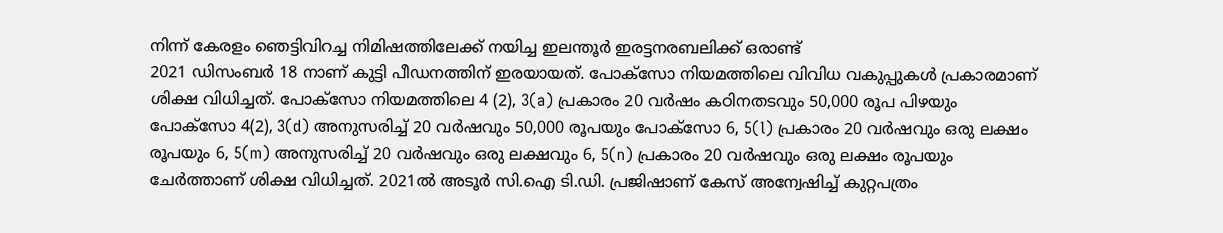നിന്ന് കേരളം ഞെട്ടിവിറച്ച നിമിഷത്തിലേക്ക് നയിച്ച ഇലന്തൂർ ഇരട്ടനരബലിക്ക് ഒരാണ്ട്
2021 ഡിസംബർ 18 നാണ് കുട്ടി പീഡനത്തിന് ഇരയായത്. പോക്സോ നിയമത്തിലെ വിവിധ വകുപ്പുകൾ പ്രകാരമാണ് ശിക്ഷ വിധിച്ചത്. പോക്സോ നിയമത്തിലെ 4 (2), 3(a) പ്രകാരം 20 വർഷം കഠിനതടവും 50,000 രൂപ പിഴയും പോക്സോ 4(2), 3(d) അനുസരിച്ച് 20 വർഷവും 50,000 രൂപയും പോക്സോ 6, 5(l) പ്രകാരം 20 വർഷവും ഒരു ലക്ഷം രൂപയും 6, 5(m) അനുസരിച്ച് 20 വർഷവും ഒരു ലക്ഷവും 6, 5(n) പ്രകാരം 20 വർഷവും ഒരു ലക്ഷം രൂപയും ചേർത്താണ് ശിക്ഷ വിധിച്ചത്. 2021ൽ അടൂർ സി.ഐ ടി.ഡി. പ്രജിഷാണ് കേസ് അന്വേഷിച്ച് കുറ്റപത്രം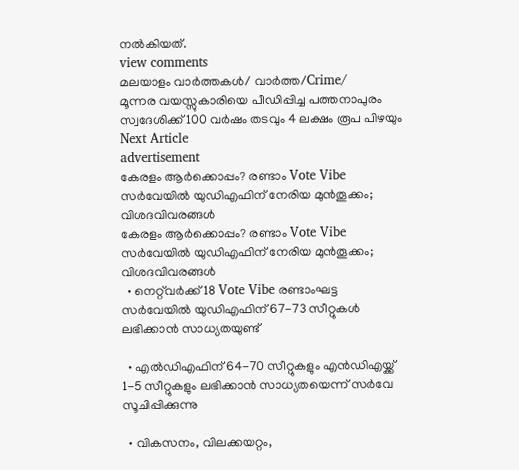നൽകിയത്.
view comments
മലയാളം വാർത്തകൾ/ വാർത്ത/Crime/
മൂന്നര വയസ്സുകാരിയെ പീഡിപ്പിച്ച പത്തനാപുരം സ്വദേശിക്ക് 100 വർഷം തടവും 4 ലക്ഷം രൂപ പിഴയും
Next Article
advertisement
കേരളം ആർക്കൊപ്പം? രണ്ടാം Vote Vibe സർവേയിൽ യുഡിഎഫിന് നേരിയ മുൻതൂക്കം; വിശദവിവരങ്ങൾ
കേരളം ആർക്കൊപ്പം? രണ്ടാം Vote Vibe സർവേയിൽ യുഡിഎഫിന് നേരിയ മുൻതൂക്കം; വിശദവിവരങ്ങൾ
  • നെറ്റ്‌വർക്ക് 18 Vote Vibe രണ്ടാംഘട്ട സർവേയിൽ യുഡിഎഫിന് 67-73 സീറ്റുകൾ ലഭിക്കാൻ സാധ്യതയുണ്ട്

  • എൽഡിഎഫിന് 64-70 സീറ്റുകളും എൻഡിഎയ്ക്ക് 1-5 സീറ്റുകളും ലഭിക്കാൻ സാധ്യതയെന്ന് സർവേ സൂചിപ്പിക്കുന്നു

  • വികസനം, വിലക്കയറ്റം,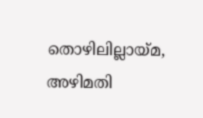തൊഴിലില്ലായ്മ, അഴിമതി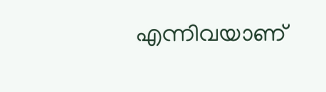എന്നിവയാണ്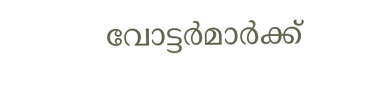വോട്ടർമാർക്ക്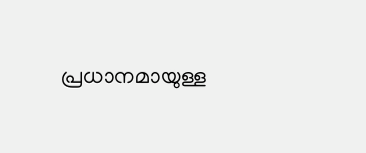പ്രധാനമായുള്ള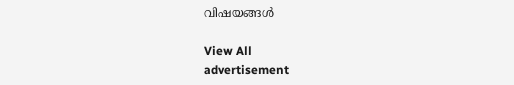വിഷയങ്ങൾ

View All
advertisement